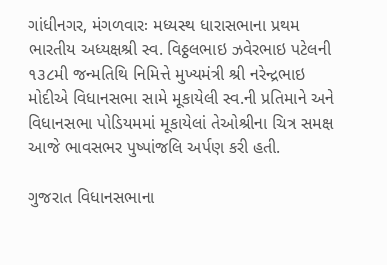ગાંધીનગર, મંગળવારઃ મધ્યસ્થ ધારાસભાના પ્રથમ ભારતીય અધ્યક્ષશ્રી સ્વ. વિઠ્ઠલભાઇ ઝવેરભાઇ પટેલની ૧૩૮મી જન્મતિથિ નિમિત્તે મુખ્યમંત્રી શ્રી નરેન્દ્રભાઇ મોદીએ વિધાનસભા સામે મૂકાયેલી સ્વ.ની પ્રતિમાને અને વિધાનસભા પોડિયમમાં મૂકાયેલાં તેઓશ્રીના ચિત્ર સમક્ષ આજે ભાવસભર પુષ્પાંજલિ અર્પણ કરી હતી.

ગુજરાત વિધાનસભાના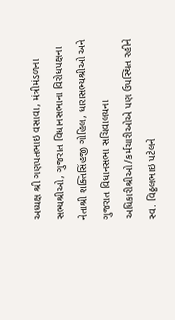અધ્યક્ષ શ્રી ગણપતભાઇ વસાવા, મંત્રીમંડળના સભ્યશ્રીઓ, ગુજરાત વિધાનસભાના વિરોધપક્ષના નેતાશ્રી શક્તિસિંહજી ગોહિલ, ધારાસભ્યશ્રીઓ અને ગુજરાત વિધાનસભા સચિવાલયના અધિકારીશ્રીઓ/કર્મચારીઓએ પણ ઉપસ્થિત રહીને સ્વ. વિઠ્ઠલભાઇ પટેલને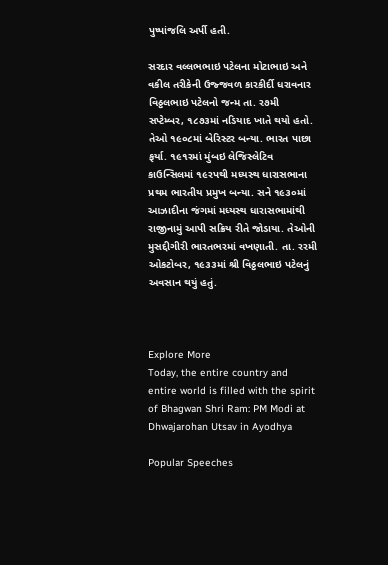પુષ્પાંજલિ અર્પી હતી.

સરદાર વલ્લભભાઇ પટેલના મોટાભાઇ અને વકીલ તરીકેની ઉજ્જવળ કારકીર્દી ધરાવનાર વિઠ્ઠલભાઇ પટેલનો જન્મ તા. ર૭મી સપ્ટેમ્બર, ૧૮૭૩માં નડિયાદ ખાતે થયો હતો. તેઓ ૧૯૦૮માં બેરિસ્ટર બન્યા. ભારત પાછા ફર્યા. ૧૯૧રમાં મુંબઇ લેજિસ્લેટિવ કાઉન્સિલમાં ૧૯રપથી મધ્યસ્થ ધારાસભાના પ્રથમ ભારતીય પ્રમુખ બન્યા. સને ૧૯૩૦માં આઝાદીના જંગમાં મધ્યસ્થ ધારાસભામાંથી રાજીનામું આપી સક્રિય રીતે જોડાયા. તેઓની મુસદ્દીગીરી ભારતભરમાં વખણાતી. તા. રરમી ઓકટોબર, ૧૯૩૩માં શ્રી વિઠ્ઠલભાઇ પટેલનું અવસાન થયું હતું.



Explore More
Today, the entire country and entire world is filled with the spirit of Bhagwan Shri Ram: PM Modi at Dhwajarohan Utsav in Ayodhya

Popular Speeches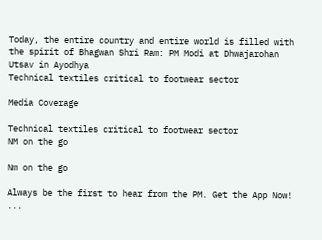Today, the entire country and entire world is filled with the spirit of Bhagwan Shri Ram: PM Modi at Dhwajarohan Utsav in Ayodhya
Technical textiles critical to footwear sector

Media Coverage

Technical textiles critical to footwear sector
NM on the go

Nm on the go

Always be the first to hear from the PM. Get the App Now!
...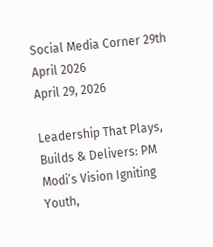Social Media Corner 29th April 2026
April 29, 2026

Leadership That Plays, Builds & Delivers: PM Modi’s Vision Igniting Youth,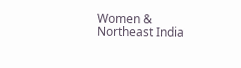Women & Northeast India